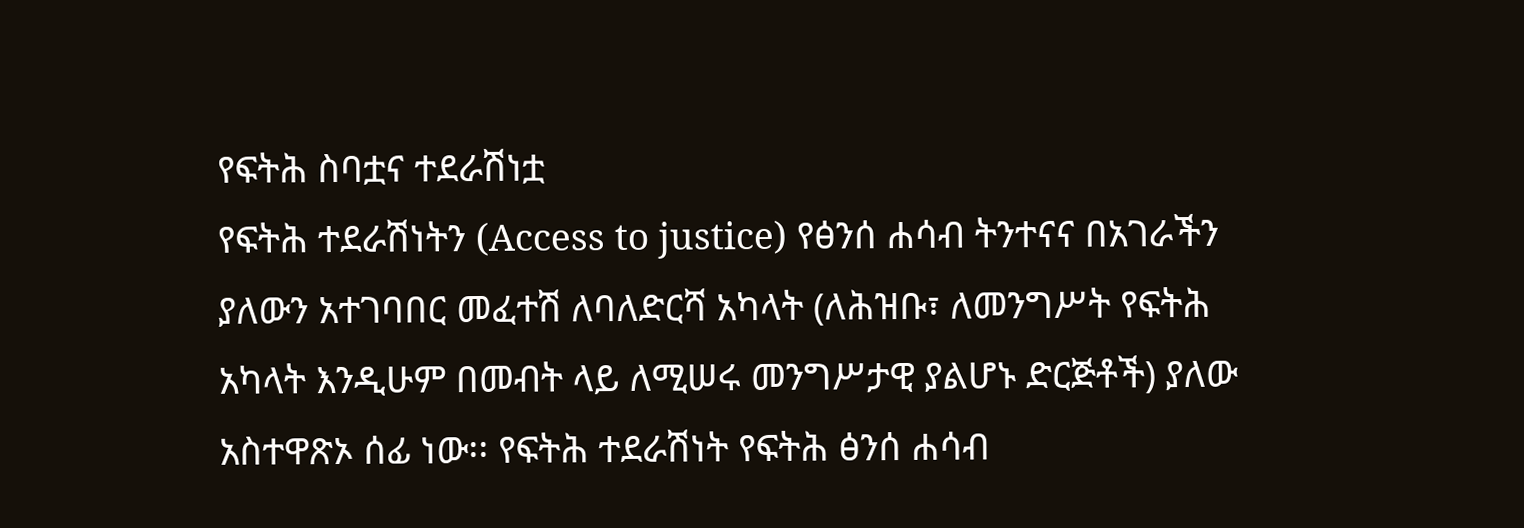የፍትሕ ስባቷና ተደራሽነቷ
የፍትሕ ተደራሽነትን (Access to justice) የፅንሰ ሐሳብ ትንተናና በአገራችን ያለውን አተገባበር መፈተሽ ለባለድርሻ አካላት (ለሕዝቡ፣ ለመንግሥት የፍትሕ አካላት እንዲሁም በመብት ላይ ለሚሠሩ መንግሥታዊ ያልሆኑ ድርጅቶች) ያለው አስተዋጽኦ ሰፊ ነው፡፡ የፍትሕ ተደራሽነት የፍትሕ ፅንሰ ሐሳብ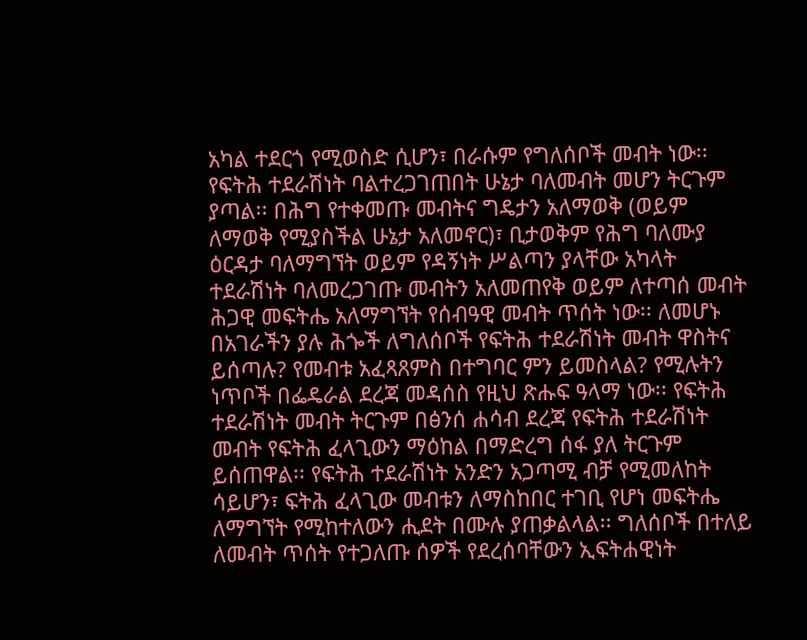አካል ተደርጎ የሚወስድ ሲሆን፣ በራሱም የግለሰቦች መብት ነው፡፡ የፍትሕ ተደራሽነት ባልተረጋገጠበት ሁኔታ ባለመብት መሆን ትርጉም ያጣል፡፡ በሕግ የተቀመጡ መብትና ግዴታን አለማወቅ (ወይም ለማወቅ የሚያስችል ሁኔታ አለመኖር)፣ ቢታወቅም የሕግ ባለሙያ ዕርዳታ ባለማግኘት ወይም የዳኝነት ሥልጣን ያላቸው አካላት ተደራሽነት ባለመረጋገጡ መብትን አለመጠየቅ ወይም ለተጣሰ መብት ሕጋዊ መፍትሔ አለማግኘት የሰብዓዊ መብት ጥሰት ነው፡፡ ለመሆኑ በአገራችን ያሉ ሕጐች ለግለሰቦች የፍትሕ ተደራሽነት መብት ዋስትና ይሰጣሉ? የመብቱ አፈጻጸምስ በተግባር ምን ይመስላል? የሚሉትን ነጥቦች በፌዴራል ደረጃ መዳሰስ የዚህ ጽሑፍ ዓላማ ነው፡፡ የፍትሕ ተደራሽነት መብት ትርጉም በፅንሰ ሐሳብ ደረጃ የፍትሕ ተደራሽነት መብት የፍትሕ ፈላጊውን ማዕከል በማድረግ ሰፋ ያለ ትርጉም ይሰጠዋል፡፡ የፍትሕ ተደራሽነት አንድን አጋጣሚ ብቻ የሚመለከት ሳይሆን፣ ፍትሕ ፈላጊው መብቱን ለማስከበር ተገቢ የሆነ መፍትሔ ለማግኘት የሚከተለውን ሒደት በሙሉ ያጠቃልላል፡፡ ግለሰቦች በተለይ ለመብት ጥሰት የተጋለጡ ሰዎች የደረሰባቸውን ኢፍትሐዊነት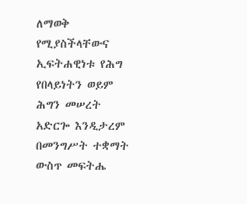ለማወቅ የሚያስችላቸውና ኢፍትሐዊነቱ የሕግ የበላይነትን ወይም ሕግን መሠረት አድርጐ እንዲታረም በመንግሥት ተቋማት ውስጥ መፍትሔ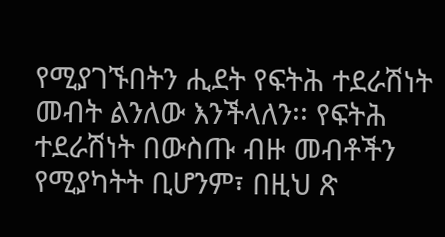የሚያገኙበትን ሒደት የፍትሕ ተደራሽነት መብት ልንለው እንችላለን፡፡ የፍትሕ ተደራሽነት በውስጡ ብዙ መብቶችን የሚያካትት ቢሆንም፣ በዚህ ጽ